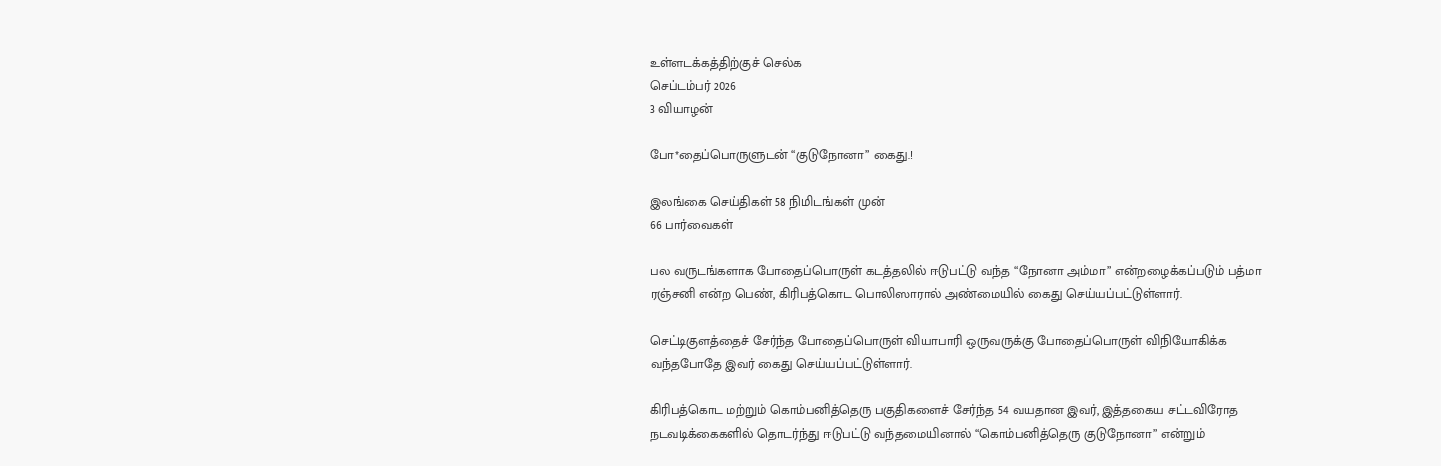உள்ளடக்கத்திற்குச் செல்க
செப்டம்பர் 2026
3 வியாழன்

போ*தைப்பொருளுடன் “குடுநோனா” கைது.!

இலங்கை செய்திகள் 58 நிமிடங்கள் முன்
66 பார்வைகள்

பல வருடங்களாக போதைப்பொருள் கடத்தலில் ஈடுபட்டு வந்த “நோனா அம்மா” என்றழைக்கப்படும் பத்மா ரஞ்சனி என்ற பெண், கிரிபத்கொட பொலிஸாரால் அண்மையில் கைது செய்யப்பட்டுள்ளார்.

செட்டிகுளத்தைச் சேர்ந்த போதைப்பொருள் வியாபாரி ஒருவருக்கு போதைப்பொருள் விநியோகிக்க வந்தபோதே இவர் கைது செய்யப்பட்டுள்ளார்.

கிரிபத்கொட மற்றும் கொம்பனித்தெரு பகுதிகளைச் சேர்ந்த 54 வயதான இவர், இத்தகைய சட்டவிரோத நடவடிக்கைகளில் தொடர்ந்து ஈடுபட்டு வந்தமையினால் “கொம்பனித்தெரு குடுநோனா” என்றும்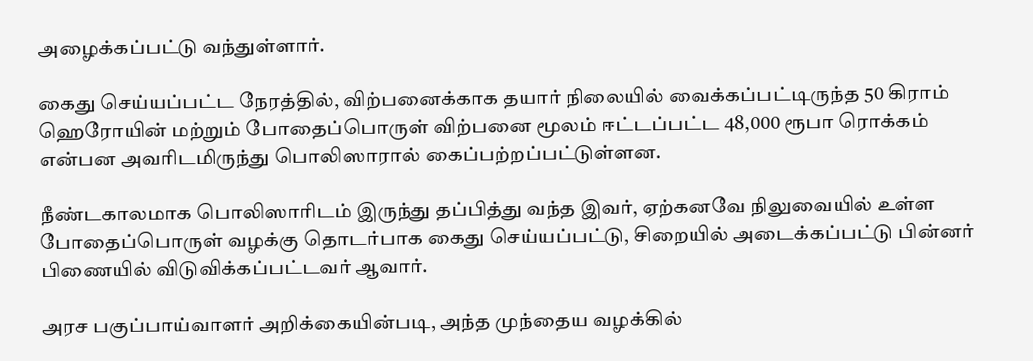அழைக்கப்பட்டு வந்துள்ளார்.

கைது செய்யப்பட்ட நேரத்தில், விற்பனைக்காக தயார் நிலையில் வைக்கப்பட்டிருந்த 50 கிராம் ஹெரோயின் மற்றும் போதைப்பொருள் விற்பனை மூலம் ஈட்டப்பட்ட 48,000 ரூபா ரொக்கம் என்பன அவரிடமிருந்து பொலிஸாரால் கைப்பற்றப்பட்டுள்ளன.

நீண்டகாலமாக பொலிஸாரிடம் இருந்து தப்பித்து வந்த இவர், ஏற்கனவே நிலுவையில் உள்ள போதைப்பொருள் வழக்கு தொடர்பாக கைது செய்யப்பட்டு, சிறையில் அடைக்கப்பட்டு பின்னர் பிணையில் விடுவிக்கப்பட்டவர் ஆவார்.

அரச பகுப்பாய்வாளர் அறிக்கையின்படி, அந்த முந்தைய வழக்கில்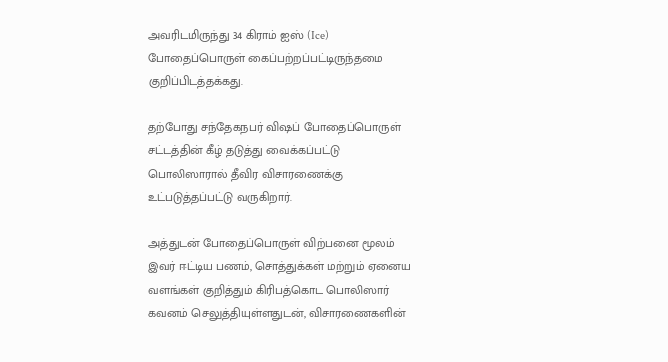அவரிடமிருந்து 34 கிராம் ஐஸ் (Ice) போதைப்பொருள் கைப்பற்றப்பட்டிருந்தமை குறிப்பிடத்தக்கது.

தற்போது சந்தேகநபர் விஷப் போதைப்பொருள் சட்டத்தின் கீழ் தடுத்து வைக்கப்பட்டு பொலிஸாரால் தீவிர விசாரணைக்கு உட்படுத்தப்பட்டு வருகிறார்.

அத்துடன் போதைப்பொருள் விற்பனை மூலம் இவர் ஈட்டிய பணம், சொத்துக்கள் மற்றும் ஏனைய வளங்கள் குறித்தும் கிரிபத்கொட பொலிஸார் கவனம் செலுத்தியுள்ளதுடன், விசாரணைகளின்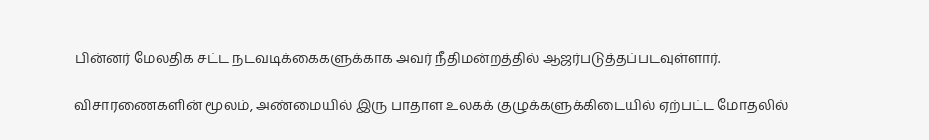பின்னர் மேலதிக சட்ட நடவடிக்கைகளுக்காக அவர் நீதிமன்றத்தில் ஆஜர்படுத்தப்படவுள்ளார்.

விசாரணைகளின் மூலம், அண்மையில் இரு பாதாள உலகக் குழுக்களுக்கிடையில் ஏற்பட்ட மோதலில்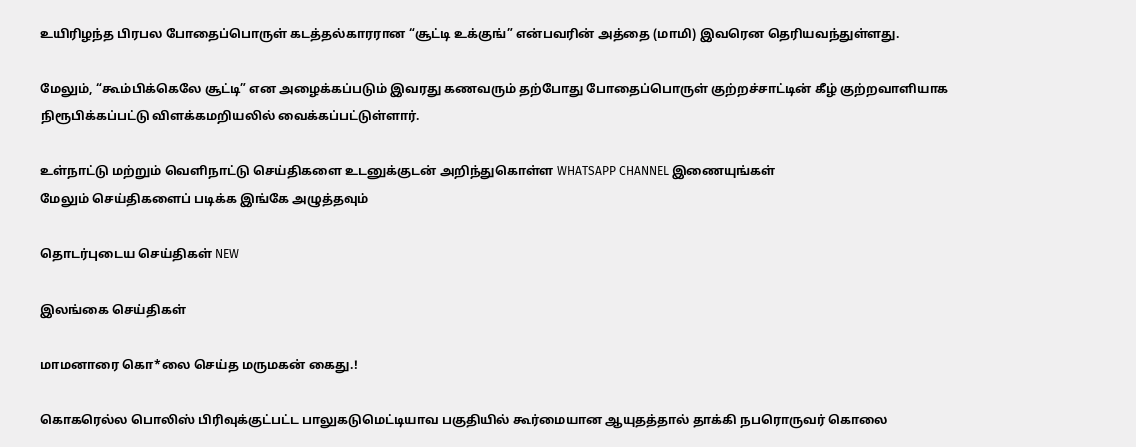உயிரிழந்த பிரபல போதைப்பொருள் கடத்தல்காரரான “சூட்டி உக்குங்” என்பவரின் அத்தை (மாமி) இவரென தெரியவந்துள்ளது.

மேலும், “கூம்பிக்கெலே சூட்டி” என அழைக்கப்படும் இவரது கணவரும் தற்போது போதைப்பொருள் குற்றச்சாட்டின் கீழ் குற்றவாளியாக நிரூபிக்கப்பட்டு விளக்கமறியலில் வைக்கப்பட்டுள்ளார்.

உள்நாட்டு மற்றும் வெளிநாட்டு செய்திகளை உடனுக்குடன் அறிந்துகொள்ள WHATSAPP CHANNEL இணையுங்கள்
மேலும் செய்திகளைப் படிக்க இங்கே அழுத்தவும்

தொடர்புடைய செய்திகள் NEW

இலங்கை செய்திகள்

மாமனாரை கொ*லை செய்த மருமகன் கைது.!

கொகரெல்ல பொலிஸ் பிரிவுக்குட்பட்ட பாலுகடுமெட்டியாவ பகுதியில் கூர்மையான ஆயுதத்தால் தாக்கி நபரொருவர் கொலை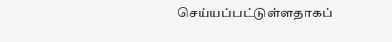செய்யப்பட்டுள்ளதாகப்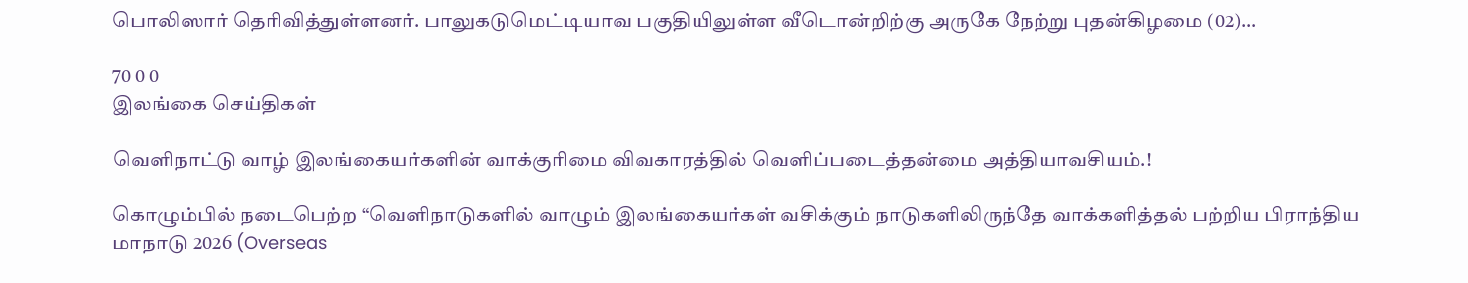பொலிஸார் தெரிவித்துள்ளனர். பாலுகடுமெட்டியாவ பகுதியிலுள்ள வீடொன்றிற்கு அருகே நேற்று புதன்கிழமை (02)…

70 0 0
இலங்கை செய்திகள்

வெளிநாட்டு வாழ் இலங்கையர்களின் வாக்குரிமை விவகாரத்தில் வெளிப்படைத்தன்மை அத்தியாவசியம்.!

கொழும்பில் நடைபெற்ற “வெளிநாடுகளில் வாழும் இலங்கையர்கள் வசிக்கும் நாடுகளிலிருந்தே வாக்களித்தல் பற்றிய பிராந்திய மாநாடு 2026 (Overseas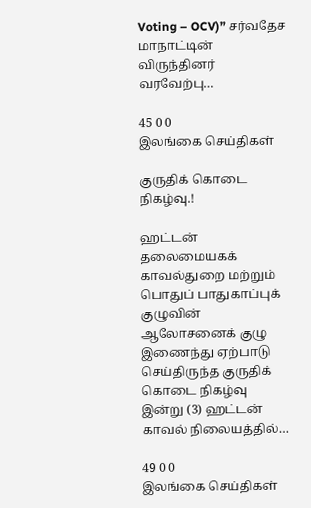Voting – OCV)” சர்வதேச மாநாட்டின் விருந்தினர் வரவேற்பு…

45 0 0
இலங்கை செய்திகள்

குருதிக் கொடை நிகழ்வு.!

ஹட்டன் தலைமையகக் காவல்துறை மற்றும் பொதுப் பாதுகாப்புக் குழுவின் ஆலோசனைக் குழு இணைந்து ஏற்பாடு செய்திருந்த குருதிக் கொடை நிகழ்வு இன்று (3) ஹட்டன் காவல் நிலையத்தில்…

49 0 0
இலங்கை செய்திகள்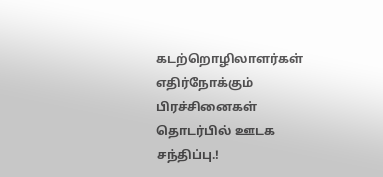கடற்றொழிலாளர்கள் எதிர்நோக்கும் பிரச்சினைகள் தொடர்பில் ஊடக சந்திப்பு.!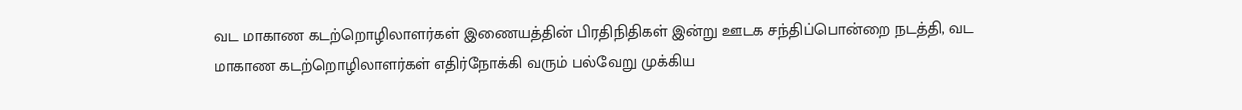வட மாகாண கடற்றொழிலாளர்கள் இணையத்தின் பிரதிநிதிகள் இன்று ஊடக சந்திப்பொன்றை நடத்தி, வட மாகாண கடற்றொழிலாளர்கள் எதிர்நோக்கி வரும் பல்வேறு முக்கிய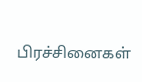பிரச்சினைகள்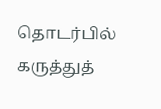தொடர்பில் கருத்துத்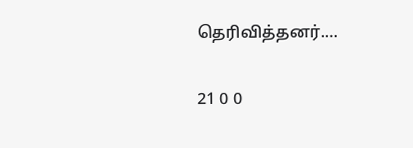தெரிவித்தனர்.…

21 0 0